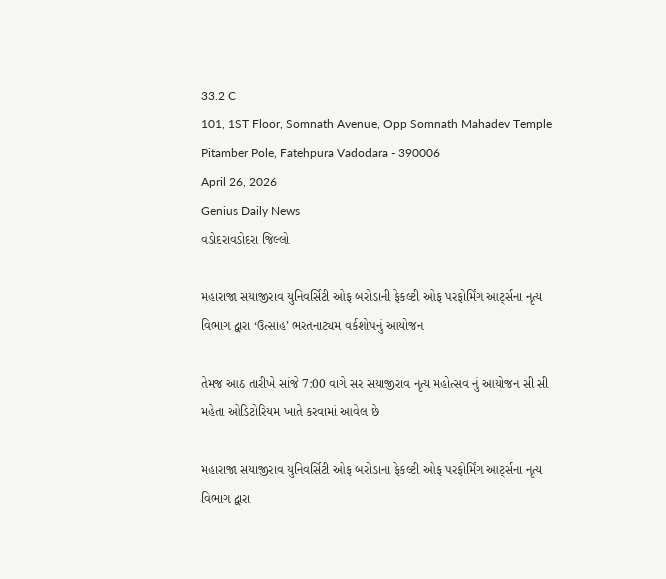33.2 C
101, 1ST Floor, Somnath Avenue, Opp Somnath Mahadev Temple Pitamber Pole, Fatehpura Vadodara - 390006
April 26, 2026
Genius Daily News
વડોદરાવડોદરા જિલ્લો

મહારાજા સયાજીરાવ યુનિવર્સિટી ઓફ બરોડાની ફેકલ્ટી ઓફ પરફોર્મિંગ આર્ટ્સના નૃત્ય વિભાગ દ્વારા ‘ઉત્સાહ’ ભરતનાટ્યમ વર્કશોપનું આયોજન

તેમજ આઠ તારીખે સાંજે 7:00 વાગે સર સયાજીરાવ નૃત્ય મહોત્સવ નું આયોજન સી સી મહેતા ઓડિટોરિયમ ખાતે કરવામાં આવેલ છે

મહારાજા સયાજીરાવ યુનિવર્સિટી ઓફ બરોડાના ફેકલ્ટી ઓફ પરફોર્મિંગ આર્ટ્સના નૃત્ય વિભાગ દ્વારા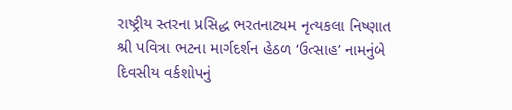રાષ્ટ્રીય સ્તરના પ્રસિદ્ધ ભરતનાટ્યમ નૃત્યકલા નિષ્ણાત શ્રી પવિત્રા ભટના માર્ગદર્શન હેઠળ ‘ઉત્સાહ’ નામનુંબે દિવસીય વર્કશોપનું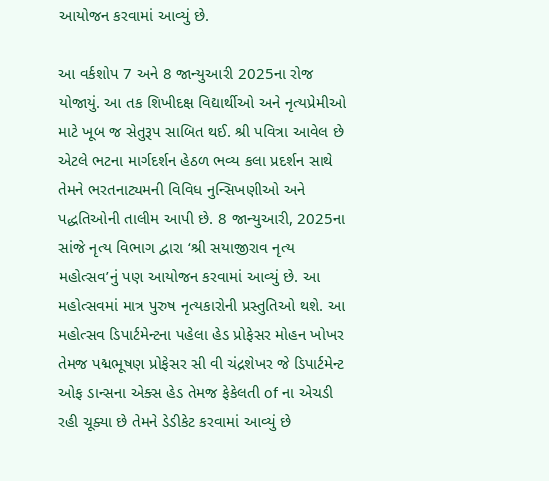આયોજન કરવામાં આવ્યું છે.

આ વર્કશોપ 7 અને 8 જાન્યુઆરી 2025ના રોજ યોજાયું. આ તક શિખીદક્ષ વિદ્યાર્થીઓ અને નૃત્યપ્રેમીઓ માટે ખૂબ જ સેતુરૂપ સાબિત થઈ. શ્રી પવિત્રા આવેલ છે એટલે ભટના માર્ગદર્શન હેઠળ ભવ્ય કલા પ્રદર્શન સાથે તેમને ભરતનાટ્યમની વિવિધ નુન્સિખણીઓ અને પદ્ધતિઓની તાલીમ આપી છે. 8 જાન્યુઆરી, 2025ના સાંજે નૃત્ય વિભાગ દ્વારા ‘શ્રી સયાજીરાવ નૃત્ય મહોત્સવ’નું પણ આયોજન કરવામાં આવ્યું છે. આ મહોત્સવમાં માત્ર પુરુષ નૃત્યકારોની પ્રસ્તુતિઓ થશે. આ મહોત્સવ ડિપાર્ટમેન્ટના પહેલા હેડ પ્રોફેસર મોહન ખોખર તેમજ પદ્મભૂષણ પ્રોફેસર સી વી ચંદ્રશેખર જે ડિપાર્ટમેન્ટ ઓફ ડાન્સના એક્સ હેડ તેમજ ફેકેલતી of ના એચડી રહી ચૂક્યા છે તેમને ડેડીકેટ કરવામાં આવ્યું છે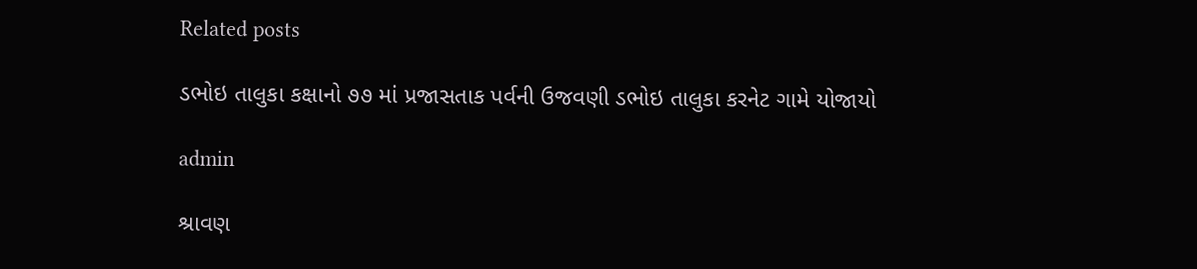Related posts

ડભોઇ તાલુકા કક્ષાનો ૭૭ માં પ્રજાસતાક પર્વની ઉજવણી ડભોઇ તાલુકા કરનેટ ગામે યોજાયો

admin

શ્રાવણ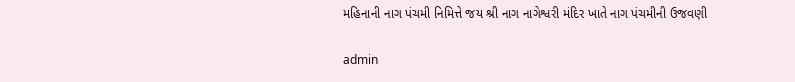મહિનાની નાગ પંચમી નિમિત્તે જય શ્રી નાગ નાગેશ્વરી મંદિર ખાતે નાગ પંચમીની ઉજવણી

admin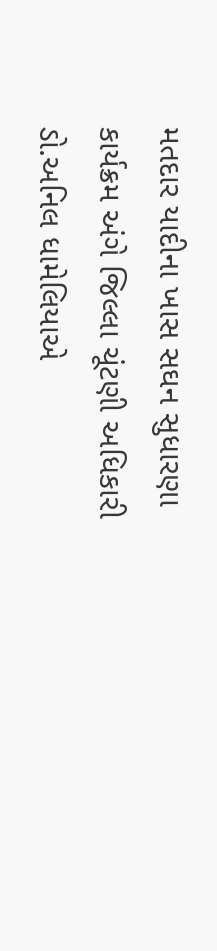મતદાર યાદીના ખાસ સઘન સુધારણા કાર્યક્રમ અંગે જિલ્લા ચૂંટણી અધિકારી ડો.અનિલ ધામેલિયાએ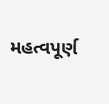મહત્વપૂર્ણ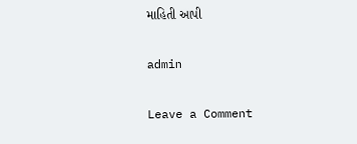માહિતી આપી

admin

Leave a Comment